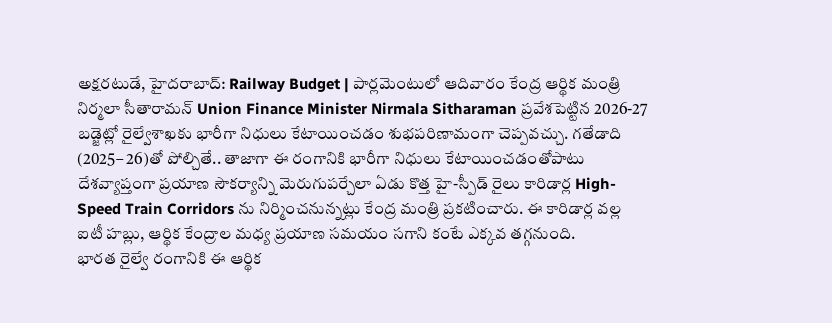అక్షరటుడే, హైదరాబాద్: Railway Budget | పార్లమెంటులో ఆదివారం కేంద్ర ఆర్థిక మంత్రి నిర్మలా సీతారామన్ Union Finance Minister Nirmala Sitharaman ప్రవేశపెట్టిన 2026-27 బడ్జెట్లో రైల్వేశాఖకు భారీగా నిధులు కేటాయించడం శుభపరిణామంగా చెప్పవచ్చు. గతేడాది (2025– 26)తో పోల్చితే.. తాజాగా ఈ రంగానికి భారీగా నిధులు కేటాయించడంతోపాటు దేశవ్యాప్తంగా ప్రయాణ సౌకర్యాన్ని మెరుగుపర్చేలా ఏడు కొత్త హై-స్పీడ్ రైలు కారిడార్ల High-Speed Train Corridors ను నిర్మించనున్నట్లు కేంద్ర మంత్రి ప్రకటించారు. ఈ కారిడార్ల వల్ల ఐటీ హబ్లు, ఆర్థిక కేంద్రాల మధ్య ప్రయాణ సమయం సగాని కంటే ఎక్కవ తగ్గనుంది.
భారత రైల్వే రంగానికి ఈ ఆర్థిక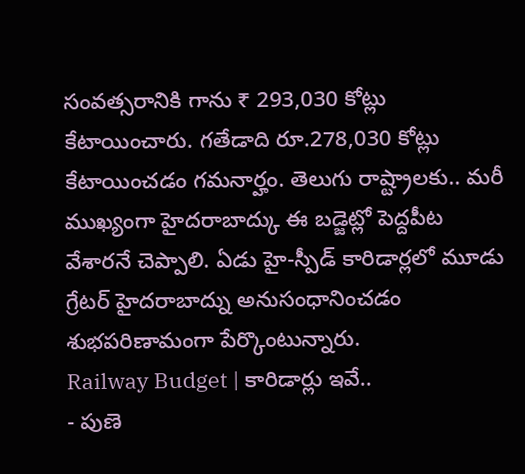సంవత్సరానికి గాను ₹ 293,030 కోట్లు కేటాయించారు. గతేడాది రూ.278,030 కోట్లు కేటాయించడం గమనార్హం. తెలుగు రాష్ట్రాలకు.. మరీ ముఖ్యంగా హైదరాబాద్కు ఈ బడ్జెట్లో పెద్దపీట వేశారనే చెప్పాలి. ఏడు హై-స్పీడ్ కారిడార్లలో మూడు గ్రేటర్ హైదరాబాద్ను అనుసంధానించడం శుభపరిణామంగా పేర్కొంటున్నారు.
Railway Budget | కారిడార్లు ఇవే..
- పుణె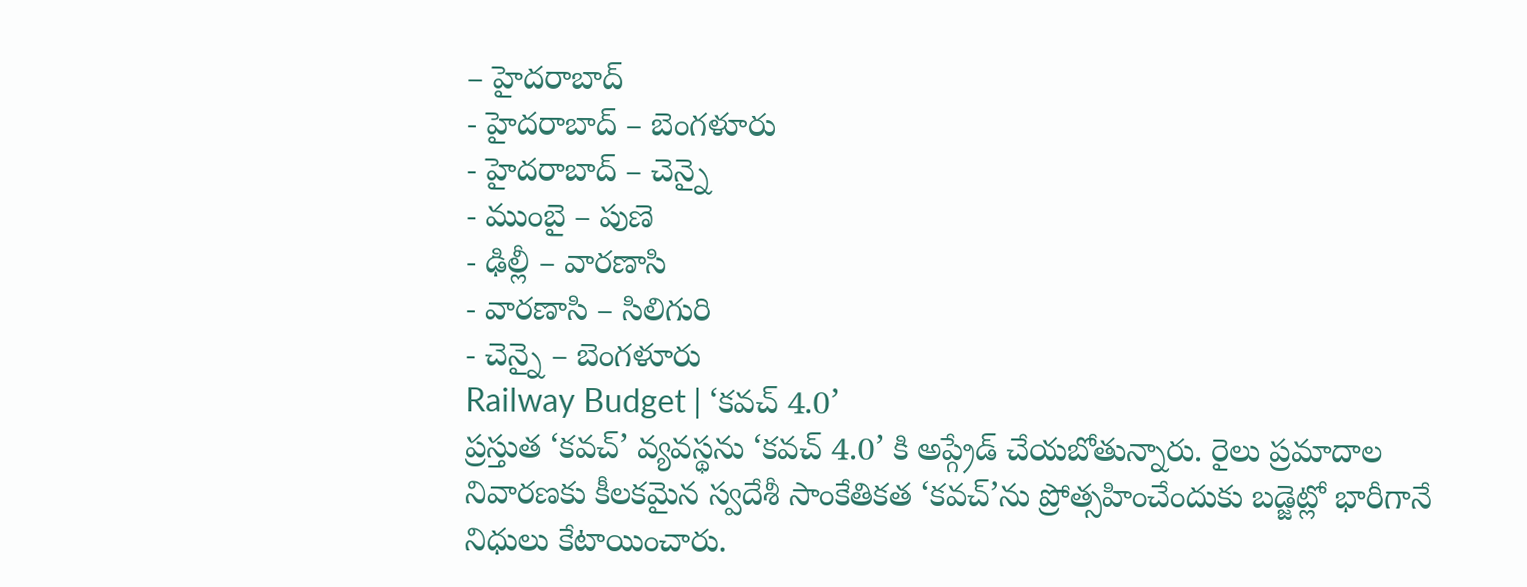– హైదరాబాద్
- హైదరాబాద్ – బెంగళూరు
- హైదరాబాద్ – చెన్నై
- ముంబై – పుణె
- ఢిల్లీ – వారణాసి
- వారణాసి – సిలిగురి
- చెన్నై – బెంగళూరు
Railway Budget | ‘కవచ్ 4.0’
ప్రస్తుత ‘కవచ్’ వ్యవస్థను ‘కవచ్ 4.0’ కి అప్గ్రేడ్ చేయబోతున్నారు. రైలు ప్రమాదాల నివారణకు కీలకమైన స్వదేశీ సాంకేతికత ‘కవచ్’ను ప్రోత్సహించేందుకు బడ్జెట్లో భారీగానే నిధులు కేటాయించారు.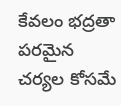కేవలం భద్రతా పరమైన చర్యల కోసమే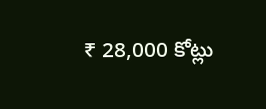₹ 28,000 కోట్లు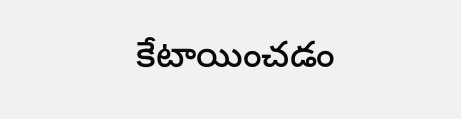కేటాయించడం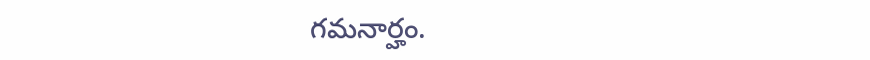గమనార్హం.